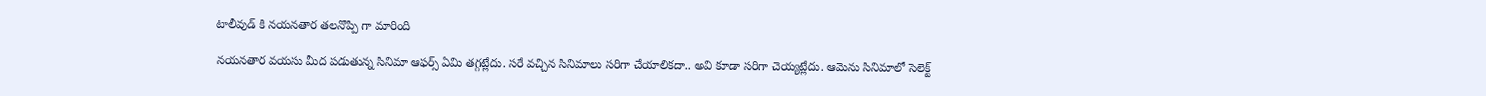టాలీవుడ్ కి నయనతార తలనొప్పి గా మారింది

నయనతార వయసు మీద పడుతున్న సినిమా ఆఫర్స్ ఏమి తగ్గట్లేదు. సరే వచ్చిన సినిమాలు సరిగా చేయాలికదా.. అవి కూడా సరిగా చెయ్యట్లేదు. ఆమెను సినిమాలో సెలెక్ట్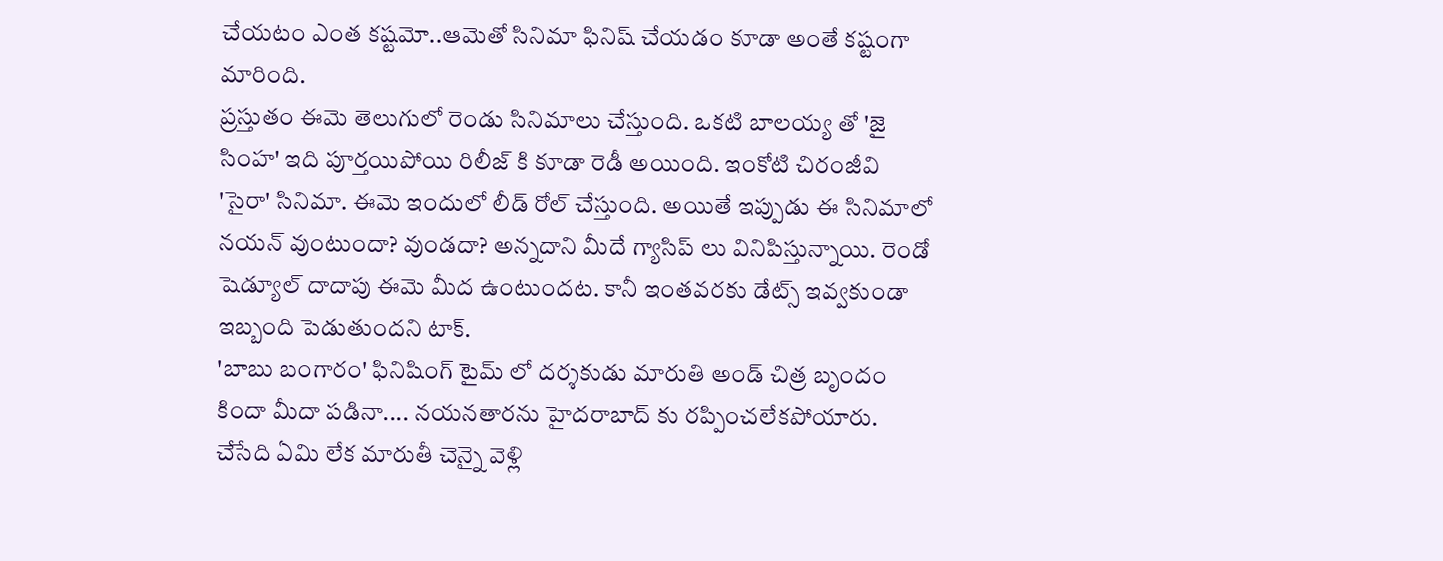చేయటం ఎంత కష్టమో..ఆమెతో సినిమా ఫినిష్ చేయడం కూడా అంతే కష్టంగా మారింది.
ప్రస్తుతం ఈమె తెలుగులో రెండు సినిమాలు చేస్తుంది. ఒకటి బాలయ్య తో 'జై సింహ' ఇది పూర్తయిపోయి రిలీజ్ కి కూడా రెడీ అయింది. ఇంకోటి చిరంజీవి 'సైరా' సినిమా. ఈమె ఇందులో లీడ్ రోల్ చేస్తుంది. అయితే ఇప్పుడు ఈ సినిమాలో నయన్ వుంటుందా? వుండదా? అన్నదాని మీదే గ్యాసిప్ లు వినిపిస్తున్నాయి. రెండో షెడ్యూల్ దాదాపు ఈమె మీద ఉంటుందట. కానీ ఇంతవరకు డేట్స్ ఇవ్వకుండా ఇబ్బంది పెడుతుందని టాక్.
'బాబు బంగారం' ఫినిషింగ్ టైమ్ లో దర్శకుడు మారుతి అండ్ చిత్ర బృందం కిందా మీదా పడినా.... నయనతారను హైదరాబాద్ కు రప్పించలేకపోయారు. చేసేది ఏమి లేక మారుతీ చెన్నై వెళ్లి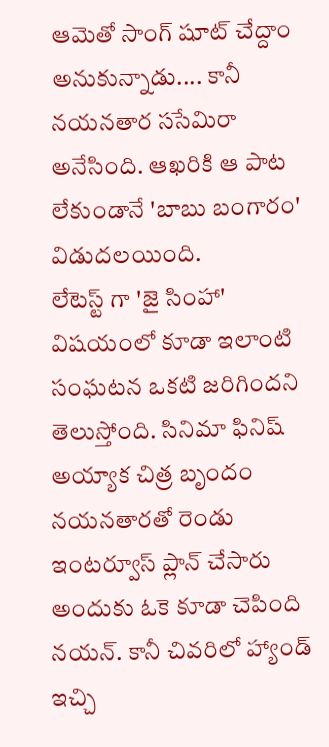ఆమెతో సాంగ్ షూట్ చేద్దాం అనుకున్నాడు.... కానీ నయనతార ససేమిరా అనేసింది. ఆఖరికి ఆ పాట లేకుండానే 'బాబు బంగారం' విడుదలయింది.
లేటెస్ట్ గా 'జై సింహా' విషయంలో కూడా ఇలాంటి సంఘటన ఒకటి జరిగిందని తెలుస్తోంది. సినిమా ఫినిష్ అయ్యాక చిత్ర బృందం నయనతారతో రెండు ఇంటర్వూస్ ప్లాన్ చేసారు అందుకు ఓకె కూడా చెపింది నయన్. కానీ చివరిలో హ్యాండ్ ఇచ్చి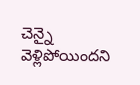చెన్నై వెళ్లిపోయిందని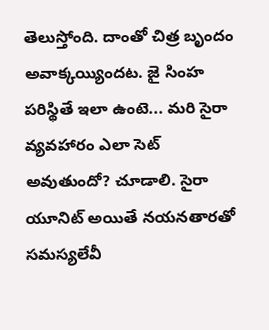తెలుస్తోంది. దాంతో చిత్ర బృందం అవాక్కయ్యిందట. జై సింహ పరిస్థితే ఇలా ఉంటె... మరి సైరా వ్యవహారం ఎలా సెట్ అవుతుందో? చూడాలి. సైరా యూనిట్ అయితే నయనతారతో సమస్యలేవీ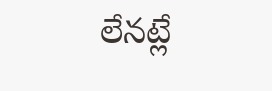లేనట్లే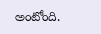అంటోంది.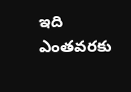ఇది ఎంతవరకు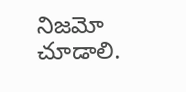నిజమో చూడాలి.